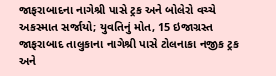જાફરાબાદના નાગેશ્રી પાસે ટ્રક અને બોલેરો વચ્ચે અકસ્માત સર્જાયો; યુવતિનું મોત, 15 ઇજાગ્રસ્ત
જાફરાબાદ તાલુકાના નાગેશ્રી પાસે ટોલનાકા નજીક ટ્રક અને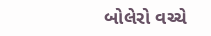બોલેરો વચ્ચે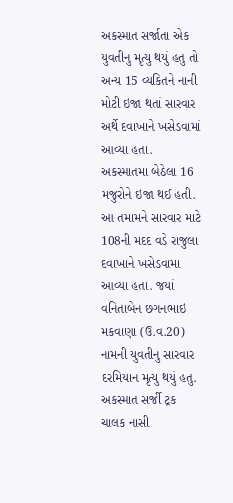અકસ્માત સર્જાતા એક યુવતીનુ મૃત્યુ થયું હતુ તો અન્ય 15 વ્યકિતને નાની મોટી ઇજા થતાં સારવાર અર્થે દવાખાને ખસેડવામાં આવ્યા હતા.
અકસ્માતમા બેઠેલા 16 મજુરોને ઇજા થઈ હતી. આ તમામને સારવાર માટે 108ની મદદ વડે રાજુલા દવાખાને ખસેડવામા આવ્યા હતા. જયાં વનિતાબેન છગનભાઇ મકવાણા (ઉ.વ.20) નામની યુવતીનુ સારવાર દરમિયાન મૃત્યુ થયું હતુ. અકસ્માત સર્જી ટ્રક ચાલક નાસી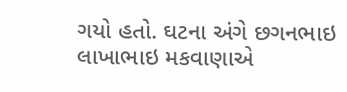ગયો હતો. ઘટના અંગે છગનભાઇ લાખાભાઇ મકવાણાએ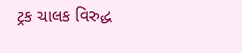ટ્રક ચાલક વિરુદ્ધ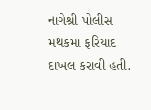નાગેશ્રી પોલીસ મથકમા ફરિયાદ દાખલ કરાવી હતી.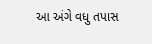આ અંગે વધુ તપાસ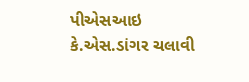પીએસઆઇ કે.એસ.ડાંગર ચલાવી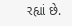રહ્યાં છે.